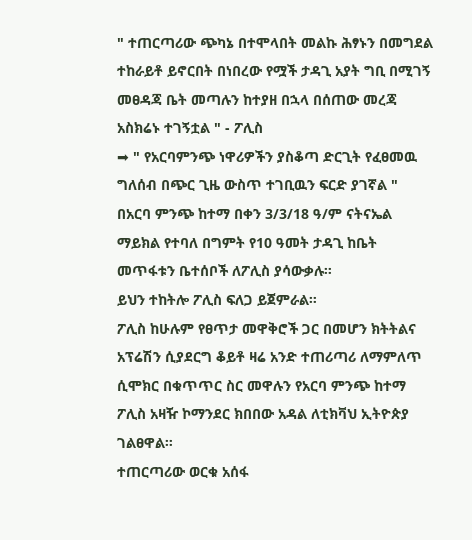" ተጠርጣሪው ጭካኔ በተሞላበት መልኩ ሕፃኑን በመግደል ተከራይቶ ይኖርበት በነበረው የሟች ታዳጊ አያት ግቢ በሚገኝ መፀዳጃ ቤት መጣሉን ከተያዘ በኋላ በሰጠው መረጃ አስክሬኑ ተገኝቷል " - ፖሊስ
➡ " የአርባምንጭ ነዋሪዎችን ያስቆጣ ድርጊት የፈፀመዉ ግለሰብ በጭር ጊዜ ውስጥ ተገቢዉን ፍርድ ያገኛል "
በአርባ ምንጭ ከተማ በቀን 3/3/18 ዓ/ም ናትናኤል ማይክል የተባለ በግምት የ10 ዓመት ታዳጊ ከቤት መጥፋቱን ቤተሰቦች ለፖሊስ ያሳውቃሉ።
ይህን ተከትሎ ፖሊስ ፍለጋ ይጀምራል።
ፖሊስ ከሁሉም የፀጥታ መዋቅሮች ጋር በመሆን ክትትልና አፕሬሽን ሲያደርግ ቆይቶ ዛሬ አንድ ተጠሪጣሪ ለማምለጥ ሲሞክር በቁጥጥር ስር መዋሉን የአርባ ምንጭ ከተማ ፖሊስ አዛዥ ኮማንደር ክበበው አዳል ለቲክቫህ ኢትዮጵያ ገልፀዋል።
ተጠርጣሪው ወርቁ አሰፋ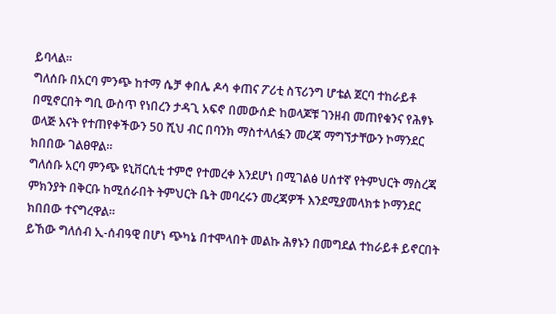ይባላል።
ግለሰቡ በአርባ ምንጭ ከተማ ሴቻ ቀበሌ ዶሳ ቀጠና ፖሪቲ ስፕሪንግ ሆቴል ጀርባ ተከራይቶ በሚኖርበት ግቢ ውስጥ የነበረን ታዳጊ አፍኖ በመውሰድ ከወላጆቹ ገንዘብ መጠየቁንና የሕፃኑ ወላጅ እናት የተጠየቀችውን 50 ሺህ ብር በባንክ ማስተላለፏን መረጃ ማግኘታቸውን ኮማንደር ክበበው ገልፀዋል።
ግለሰቡ አርባ ምንጭ ዩኒቨርሲቲ ተምሮ የተመረቀ እንደሆነ በሚገልፅ ሀሰተኛ የትምህርት ማስረጃ ምክንያት በቅርቡ ከሚሰራበት ትምህርት ቤት መባረሩን መረጃዎች እንደሚያመላክቱ ኮማንደር ክበበው ተናግረዋል።
ይኸው ግለሰብ ኢ-ሰብዓዊ በሆነ ጭካኔ በተሞላበት መልኩ ሕፃኑን በመግደል ተከራይቶ ይኖርበት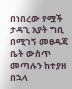በነበረው የሟች ታዳጊ አያት ግቢ በሚገኝ መፀዳጃ ቤት ውስጥ መጣሉን ከተያዘ በኋላ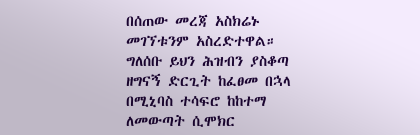በሰጠው መረጃ አስክሬኑ መገኘቱንም አስረድተዋል።
ግለሰቡ ይህን ሕዝብን ያስቆጣ ዘግናኝ ድርጊት ከፈፀመ በኋላ በሚኒባስ ተሳፍሮ ከከተማ ለመውጣት ሲሞክር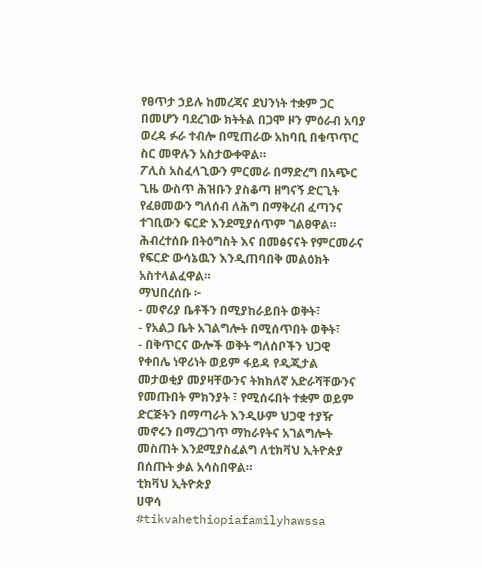የፀጥታ ኃይሉ ከመረጃና ደህንነት ተቋም ጋር በመሆን ባደረገው ክትትል በጋሞ ዞን ምዕራብ አባያ ወረዳ ፉራ ተብሎ በሚጠራው አከባቢ በቁጥጥር ስር መዋሉን አስታውቀዋል።
ፖሊስ አስፈላጊውን ምርመራ በማድረግ በአጭር ጊዜ ውስጥ ሕዝቡን ያስቆጣ ዘግናኝ ድርጊት የፈፀመውን ግለሰብ ለሕግ በማቅረብ ፈጣንና ተገቢውን ፍርድ እንደሚያሰጥም ገልፀዋል።
ሕብረተሰቡ በትዕግስት እና በመፅናናት የምርመራና የፍርድ ውሳኔዉን እንዲጠባበቅ መልዕክት አስተላልፈዋል።
ማህበረሰቡ ፦
- መኖሪያ ቤቶችን በሚያከራይበት ወቅት፣
- የአልጋ ቤት አገልግሎት በሚሰጥበት ወቅት፣
- በቅጥርና ውሎች ወቅት ግለሰቦችን ህጋዊ የቀበሌ ነዋሪነት ወይም ፋይዳ የዲጂታል መታወቂያ መያዛቸውንና ትክክለኛ አድራሻቸውንና የመጡበት ምክንያት ፣ የሚሰሩበት ተቋም ወይም ድርጅትን በማጣራት እንዲሁም ህጋዊ ተያዥ መኖሩን በማረጋገጥ ማከራየትና አገልግሎት መስጠት እንደሚያስፈልግ ለቲክቫህ ኢትዮጵያ በሰጡት ቃል አሳስበዋል።
ቲክቫህ ኢትዮጵያ
ሀዋሳ
#tikvahethiopiafamilyhawssa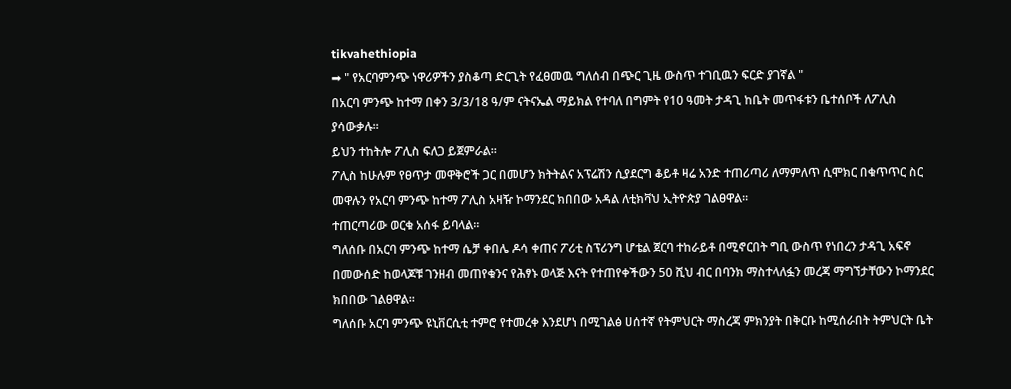tikvahethiopia
➡ " የአርባምንጭ ነዋሪዎችን ያስቆጣ ድርጊት የፈፀመዉ ግለሰብ በጭር ጊዜ ውስጥ ተገቢዉን ፍርድ ያገኛል "
በአርባ ምንጭ ከተማ በቀን 3/3/18 ዓ/ም ናትናኤል ማይክል የተባለ በግምት የ10 ዓመት ታዳጊ ከቤት መጥፋቱን ቤተሰቦች ለፖሊስ ያሳውቃሉ።
ይህን ተከትሎ ፖሊስ ፍለጋ ይጀምራል።
ፖሊስ ከሁሉም የፀጥታ መዋቅሮች ጋር በመሆን ክትትልና አፕሬሽን ሲያደርግ ቆይቶ ዛሬ አንድ ተጠሪጣሪ ለማምለጥ ሲሞክር በቁጥጥር ስር መዋሉን የአርባ ምንጭ ከተማ ፖሊስ አዛዥ ኮማንደር ክበበው አዳል ለቲክቫህ ኢትዮጵያ ገልፀዋል።
ተጠርጣሪው ወርቁ አሰፋ ይባላል።
ግለሰቡ በአርባ ምንጭ ከተማ ሴቻ ቀበሌ ዶሳ ቀጠና ፖሪቲ ስፕሪንግ ሆቴል ጀርባ ተከራይቶ በሚኖርበት ግቢ ውስጥ የነበረን ታዳጊ አፍኖ በመውሰድ ከወላጆቹ ገንዘብ መጠየቁንና የሕፃኑ ወላጅ እናት የተጠየቀችውን 50 ሺህ ብር በባንክ ማስተላለፏን መረጃ ማግኘታቸውን ኮማንደር ክበበው ገልፀዋል።
ግለሰቡ አርባ ምንጭ ዩኒቨርሲቲ ተምሮ የተመረቀ እንደሆነ በሚገልፅ ሀሰተኛ የትምህርት ማስረጃ ምክንያት በቅርቡ ከሚሰራበት ትምህርት ቤት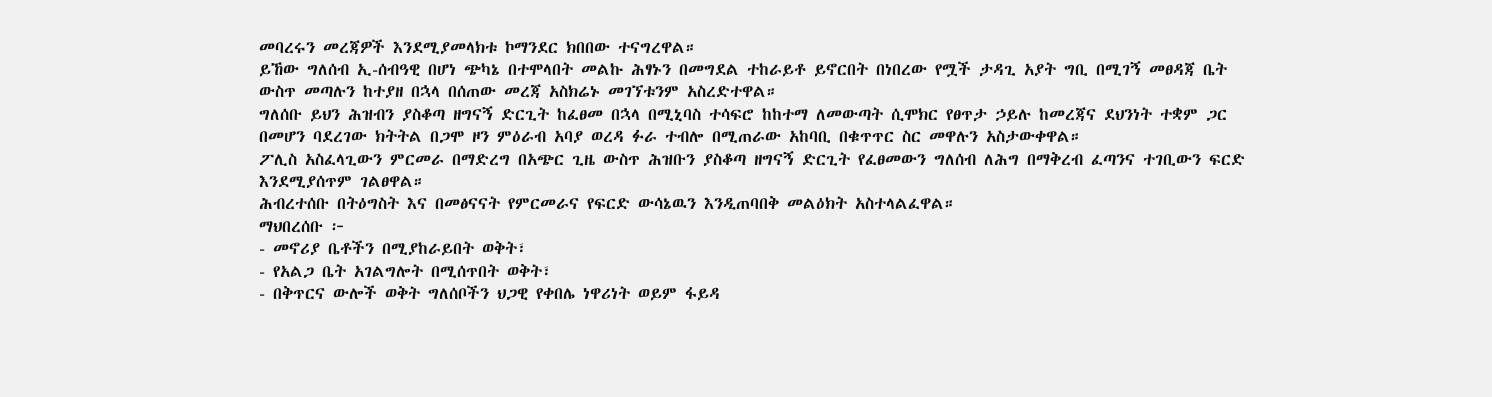መባረሩን መረጃዎች እንደሚያመላክቱ ኮማንደር ክበበው ተናግረዋል።
ይኸው ግለሰብ ኢ-ሰብዓዊ በሆነ ጭካኔ በተሞላበት መልኩ ሕፃኑን በመግደል ተከራይቶ ይኖርበት በነበረው የሟች ታዳጊ አያት ግቢ በሚገኝ መፀዳጃ ቤት ውስጥ መጣሉን ከተያዘ በኋላ በሰጠው መረጃ አስክሬኑ መገኘቱንም አስረድተዋል።
ግለሰቡ ይህን ሕዝብን ያስቆጣ ዘግናኝ ድርጊት ከፈፀመ በኋላ በሚኒባስ ተሳፍሮ ከከተማ ለመውጣት ሲሞክር የፀጥታ ኃይሉ ከመረጃና ደህንነት ተቋም ጋር በመሆን ባደረገው ክትትል በጋሞ ዞን ምዕራብ አባያ ወረዳ ፉራ ተብሎ በሚጠራው አከባቢ በቁጥጥር ስር መዋሉን አስታውቀዋል።
ፖሊስ አስፈላጊውን ምርመራ በማድረግ በአጭር ጊዜ ውስጥ ሕዝቡን ያስቆጣ ዘግናኝ ድርጊት የፈፀመውን ግለሰብ ለሕግ በማቅረብ ፈጣንና ተገቢውን ፍርድ እንደሚያሰጥም ገልፀዋል።
ሕብረተሰቡ በትዕግስት እና በመፅናናት የምርመራና የፍርድ ውሳኔዉን እንዲጠባበቅ መልዕክት አስተላልፈዋል።
ማህበረሰቡ ፦
- መኖሪያ ቤቶችን በሚያከራይበት ወቅት፣
- የአልጋ ቤት አገልግሎት በሚሰጥበት ወቅት፣
- በቅጥርና ውሎች ወቅት ግለሰቦችን ህጋዊ የቀበሌ ነዋሪነት ወይም ፋይዳ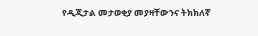የዲጂታል መታወቂያ መያዛቸውንና ትክክለኛ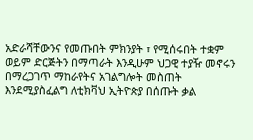አድራሻቸውንና የመጡበት ምክንያት ፣ የሚሰሩበት ተቋም ወይም ድርጅትን በማጣራት እንዲሁም ህጋዊ ተያዥ መኖሩን በማረጋገጥ ማከራየትና አገልግሎት መስጠት እንደሚያስፈልግ ለቲክቫህ ኢትዮጵያ በሰጡት ቃል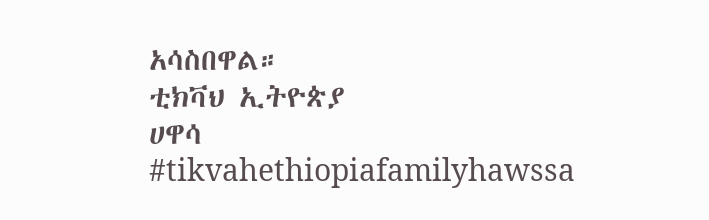አሳስበዋል።
ቲክቫህ ኢትዮጵያ
ሀዋሳ
#tikvahethiopiafamilyhawssa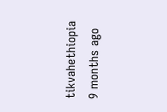tikvahethiopia
9 months ago